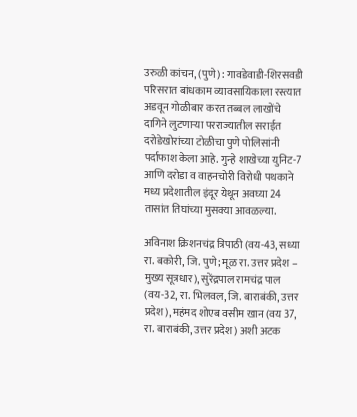उरुळी कांचन, (पुणे) : गावडेवाडी-शिरसवडी परिसरात बांधकाम व्यावसायिकाला रस्त्यात अडवून गोळीबार करत तब्बल लाखोंचे दागिने लुटणाऱ्या परराज्यातील सराईत दरोडेखोरांच्या टोळीचा पुणे पोलिसांनी पर्दाफाश केला आहे. गुन्हे शाखेच्या युनिट-7 आणि दरोडा व वाहनचोरी विरोधी पथकाने मध्य प्रदेशातील इंदूर येथून अवघ्या 24 तासांत तिघांच्या मुसक्या आवळल्या.

अविनाश क्रिशनचंद्र त्रिपाठी (वय-43, सध्या रा. बकोरी, जि. पुणे; मूळ रा. उत्तर प्रदेश – मुख्य सूत्रधार), सुरेंद्रपाल रामचंद्र पाल (वय-32, रा. भिलवल, जि. बाराबंकी, उत्तर प्रदेश), महंमद शोएब वसीम खान (वय 37, रा. बाराबंकी, उत्तर प्रदेश) अशी अटक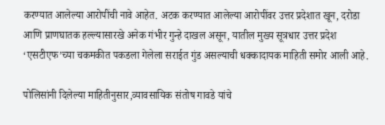करण्यात आलेल्या आरोपींची नावे आहेत. अटक करण्यात आलेल्या आरोपींवर उत्तर प्रदेशात खून, दरोडा आणि प्राणघातक हल्ल्यासारखे अनेक गंभीर गुन्हे दाखल असून, यातील मुख्य सूत्रधार उत्तर प्रदेश ‘एसटीएफ’च्या चकमकीत पकडला गेलेला सराईत गुंड असल्याची धक्कादायक माहिती समोर आली आहे.

पोलिसांनी दिलेल्या माहितीनुसार,व्यावसायिक संतोष गावडे यांचे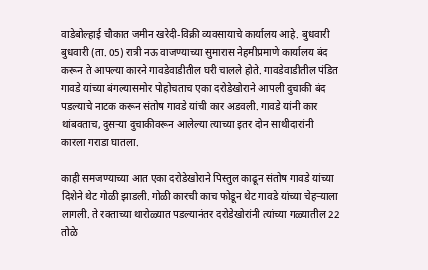वाडेबोल्हाई चौकात जमीन खरेदी-विक्री व्यवसायाचे कार्यालय आहे. बुधवारी बुधवारी (ता. 05) रात्री नऊ वाजण्याच्या सुमारास नेहमीप्रमाणे कार्यालय बंद करून ते आपल्या कारने गावडेवाडीतील घरी चालले होते. गावडेवाडीतील पंडित गावडे यांच्या बंगल्यासमोर पोहोचताच एका दरोडेखोराने आपली दुचाकी बंद पडल्याचे नाटक करून संतोष गावडे यांची कार अडवली. गावडे यांनी कार थांबवताच, दुसऱ्या दुचाकीवरून आलेल्या त्याच्या इतर दोन साथीदारांनी कारला गराडा घातला.

काही समजण्याच्या आत एका दरोडेखोराने पिस्तुल काढून संतोष गावडे यांच्या दिशेने थेट गोळी झाडली. गोळी कारची काच फोडून थेट गावडे यांच्या चेहऱ्याला लागली. ते रक्ताच्या थारोळ्यात पडल्यानंतर दरोडेखोरांनी त्यांच्या गळ्यातील 22 तोळे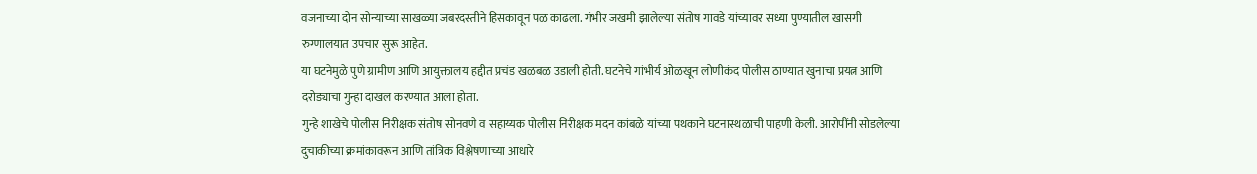वजनाच्या दोन सोन्याच्या साखळ्या जबरदस्तीने हिसकावून पळ काढला. गंभीर जखमी झालेल्या संतोष गावडे यांच्यावर सध्या पुण्यातील खासगी रुग्णालयात उपचार सुरू आहेत.
या घटनेमुळे पुणे ग्रामीण आणि आयुक्तालय हद्दीत प्रचंड खळबळ उडाली होती. घटनेचे गांभीर्य ओळखून लोणीकंद पोलीस ठाण्यात खुनाचा प्रयत्न आणि दरोड्याचा गुन्हा दाखल करण्यात आला होता.
गुन्हे शाखेचे पोलीस निरीक्षक संतोष सोनवणे व सहाय्यक पोलीस निरीक्षक मदन कांबळे यांच्या पथकाने घटनास्थळाची पाहणी केली. आरोपींनी सोडलेल्या दुचाकीच्या क्रमांकावरून आणि तांत्रिक विश्लेषणाच्या आधारे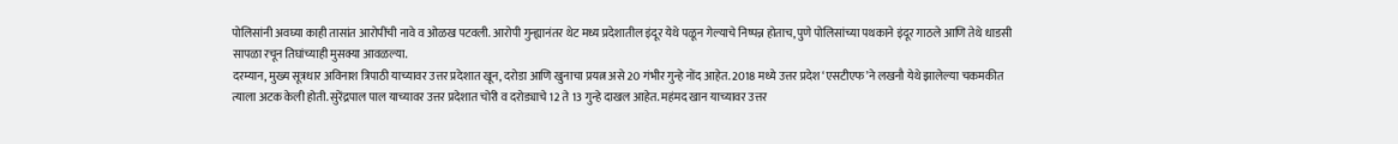पोलिसांनी अवघ्या काही तासांत आरोपींची नावे व ओळख पटवली. आरोपी गुन्ह्यानंतर थेट मध्य प्रदेशातील इंदूर येथे पळून गेल्याचे निष्पन्न होताच, पुणे पोलिसांच्या पथकाने इंदूर गाठले आणि तेथे धाडसी सापळा रचून तिघांच्याही मुसक्या आवळल्या.
दरम्यान, मुख्य सूत्रधार अविनाश त्रिपाठी याच्यावर उत्तर प्रदेशात खून, दरोडा आणि खुनाचा प्रयत्न असे 20 गंभीर गुन्हे नोंद आहेत. 2018 मध्ये उत्तर प्रदेश ‘एसटीएफ’ने लखनौ येथे झालेल्या चकमकीत त्याला अटक केली होती. सुरेंद्रपाल पाल याच्यावर उत्तर प्रदेशात चोरी व दरोड्याचे 12 ते 13 गुन्हे दाखल आहेत. महंमद खान याच्यावर उत्तर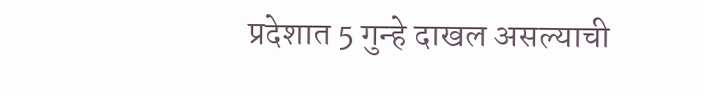प्रदेशात 5 गुन्हे दाखल असल्याची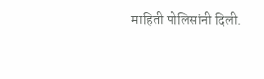माहिती पोलिसांनी दिली.